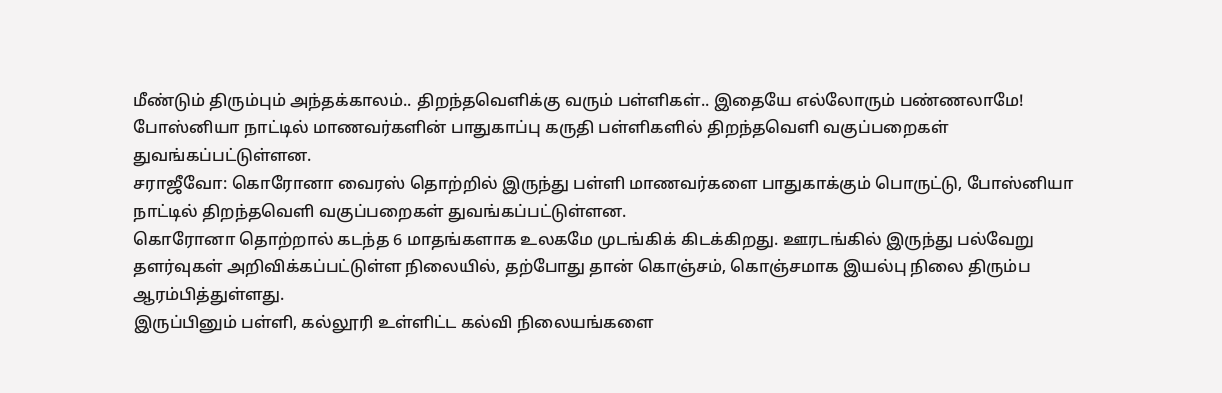மீண்டும் திரும்பும் அந்தக்காலம்.. திறந்தவெளிக்கு வரும் பள்ளிகள்.. இதையே எல்லோரும் பண்ணலாமே!
போஸ்னியா நாட்டில் மாணவர்களின் பாதுகாப்பு கருதி பள்ளிகளில் திறந்தவெளி வகுப்பறைகள் துவங்கப்பட்டுள்ளன.
சராஜீவோ: கொரோனா வைரஸ் தொற்றில் இருந்து பள்ளி மாணவர்களை பாதுகாக்கும் பொருட்டு, போஸ்னியா நாட்டில் திறந்தவெளி வகுப்பறைகள் துவங்கப்பட்டுள்ளன.
கொரோனா தொற்றால் கடந்த 6 மாதங்களாக உலகமே முடங்கிக் கிடக்கிறது. ஊரடங்கில் இருந்து பல்வேறு தளர்வுகள் அறிவிக்கப்பட்டுள்ள நிலையில், தற்போது தான் கொஞ்சம், கொஞ்சமாக இயல்பு நிலை திரும்ப ஆரம்பித்துள்ளது.
இருப்பினும் பள்ளி, கல்லூரி உள்ளிட்ட கல்வி நிலையங்களை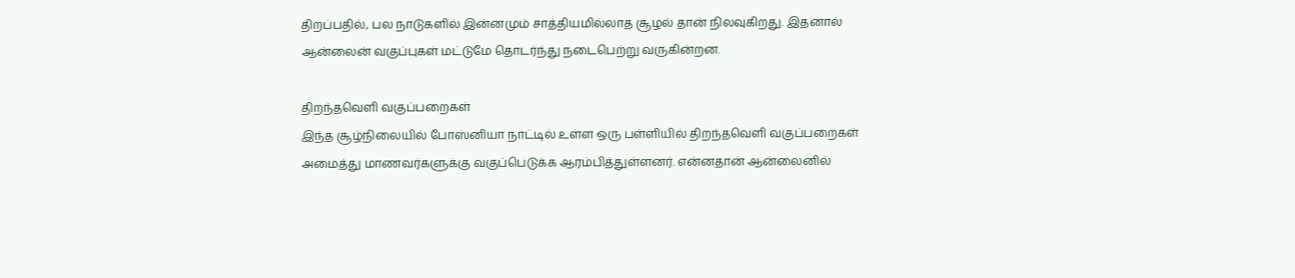திறப்பதில், பல நாடுகளில் இன்னமும் சாத்தியமில்லாத சூழல் தான் நிலவுகிறது. இதனால் ஆன்லைன் வகுப்புகள் மட்டுமே தொடர்ந்து நடைபெற்று வருகின்றன.

திறந்தவெளி வகுப்பறைகள்
இந்த சூழ்நிலையில் போஸ்னியா நாட்டில் உள்ள ஒரு பள்ளியில் திறந்தவெளி வகுப்பறைகள் அமைத்து மாணவர்களுக்கு வகுப்பெடுக்க ஆரம்பித்துள்ளனர். என்னதான் ஆன்லைனில்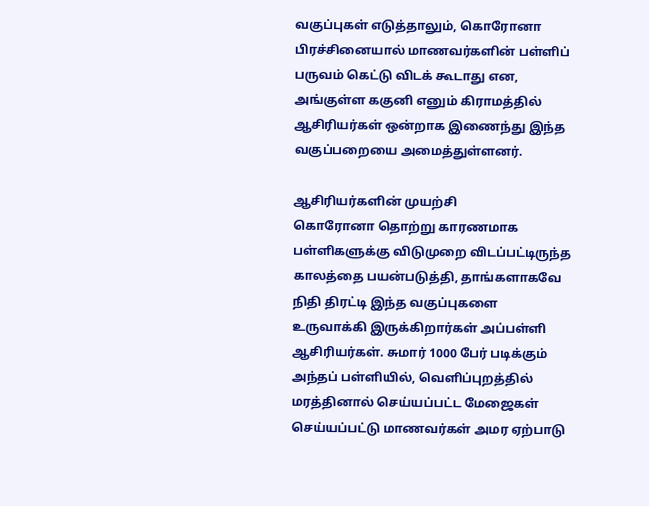வகுப்புகள் எடுத்தாலும், கொரோனா பிரச்சினையால் மாணவர்களின் பள்ளிப் பருவம் கெட்டு விடக் கூடாது என, அங்குள்ள ககுனி எனும் கிராமத்தில் ஆசிரியர்கள் ஒன்றாக இணைந்து இந்த வகுப்பறையை அமைத்துள்ளனர்.

ஆசிரியர்களின் முயற்சி
கொரோனா தொற்று காரணமாக பள்ளிகளுக்கு விடுமுறை விடப்பட்டிருந்த காலத்தை பயன்படுத்தி, தாங்களாகவே நிதி திரட்டி இந்த வகுப்புகளை உருவாக்கி இருக்கிறார்கள் அப்பள்ளி ஆசிரியர்கள். சுமார் 1000 பேர் படிக்கும் அந்தப் பள்ளியில், வெளிப்புறத்தில் மரத்தினால் செய்யப்பட்ட மேஜைகள் செய்யப்பட்டு மாணவர்கள் அமர ஏற்பாடு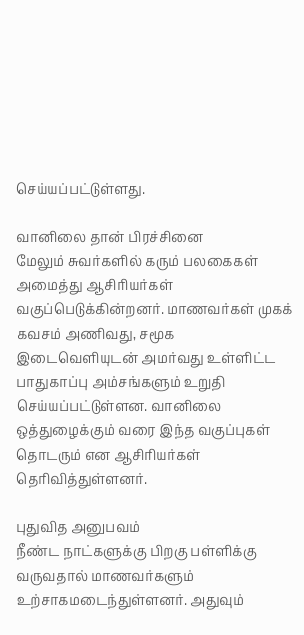செய்யப்பட்டுள்ளது.

வானிலை தான் பிரச்சினை
மேலும் சுவர்களில் கரும் பலகைகள் அமைத்து ஆசிரியர்கள் வகுப்பெடுக்கின்றனர். மாணவர்கள் முகக் கவசம் அணிவது, சமூக இடைவெளியுடன் அமர்வது உள்ளிட்ட பாதுகாப்பு அம்சங்களும் உறுதி செய்யப்பட்டுள்ளன. வானிலை ஒத்துழைக்கும் வரை இந்த வகுப்புகள் தொடரும் என ஆசிரியர்கள் தெரிவித்துள்ளனர்.

புதுவித அனுபவம்
நீண்ட நாட்களுக்கு பிறகு பள்ளிக்கு வருவதால் மாணவர்களும் உற்சாகமடைந்துள்ளனர். அதுவும்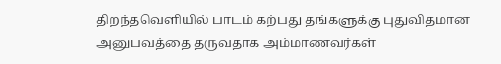திறந்தவெளியில் பாடம் கற்பது தங்களுக்கு புதுவிதமான அனுபவத்தை தருவதாக அம்மாணவர்கள்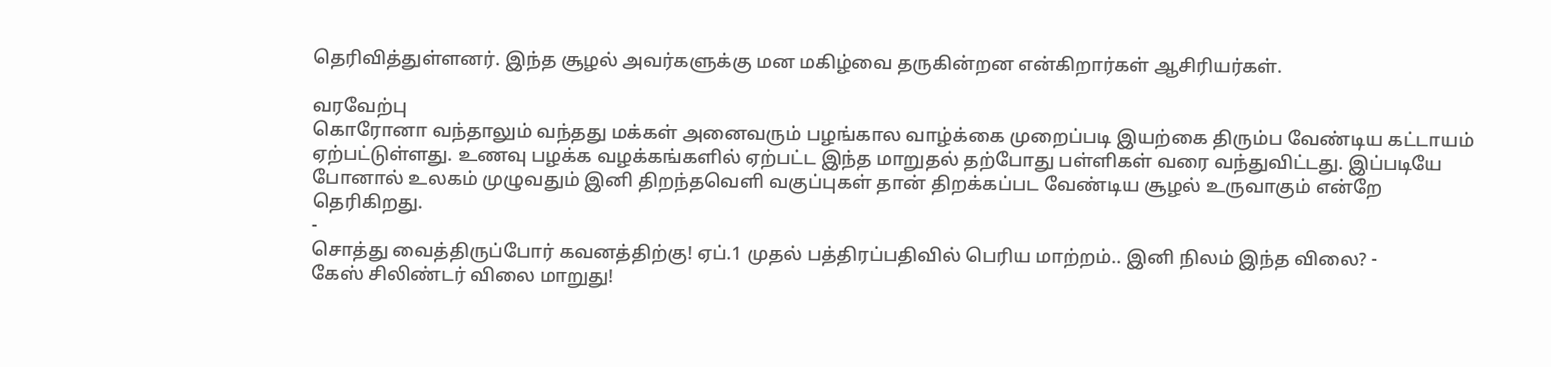தெரிவித்துள்ளனர். இந்த சூழல் அவர்களுக்கு மன மகிழ்வை தருகின்றன என்கிறார்கள் ஆசிரியர்கள்.

வரவேற்பு
கொரோனா வந்தாலும் வந்தது மக்கள் அனைவரும் பழங்கால வாழ்க்கை முறைப்படி இயற்கை திரும்ப வேண்டிய கட்டாயம் ஏற்பட்டுள்ளது. உணவு பழக்க வழக்கங்களில் ஏற்பட்ட இந்த மாறுதல் தற்போது பள்ளிகள் வரை வந்துவிட்டது. இப்படியே போனால் உலகம் முழுவதும் இனி திறந்தவெளி வகுப்புகள் தான் திறக்கப்பட வேண்டிய சூழல் உருவாகும் என்றே தெரிகிறது.
-
சொத்து வைத்திருப்போர் கவனத்திற்கு! ஏப்.1 முதல் பத்திரப்பதிவில் பெரிய மாற்றம்.. இனி நிலம் இந்த விலை? -
கேஸ் சிலிண்டர் விலை மாறுது!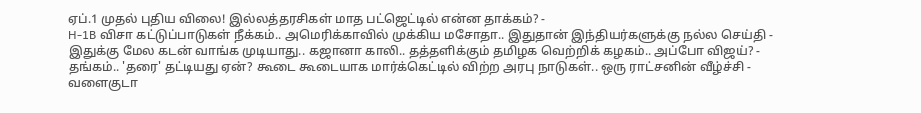ஏப்.1 முதல் புதிய விலை! இல்லத்தரசிகள் மாத பட்ஜெட்டில் என்ன தாக்கம்? -
H-1B விசா கட்டுப்பாடுகள் நீக்கம்.. அமெரிக்காவில் முக்கிய மசோதா.. இதுதான் இந்தியர்களுக்கு நல்ல செய்தி -
இதுக்கு மேல கடன் வாங்க முடியாது.. கஜானா காலி.. தத்தளிக்கும் தமிழக வெற்றிக் கழகம்.. அப்போ விஜய்? -
தங்கம்.. 'தரை' தட்டியது ஏன்? கூடை கூடையாக மார்க்கெட்டில் விற்ற அரபு நாடுகள்.. ஒரு ராட்சனின் வீழ்ச்சி -
வளைகுடா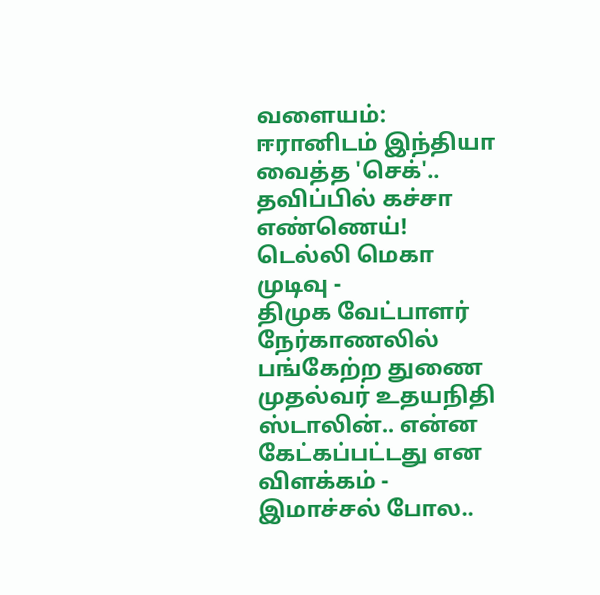வளையம்: ஈரானிடம் இந்தியா வைத்த 'செக்'.. தவிப்பில் கச்சா எண்ணெய்! டெல்லி மெகா முடிவு -
திமுக வேட்பாளர் நேர்காணலில் பங்கேற்ற துணை முதல்வர் உதயநிதி ஸ்டாலின்.. என்ன கேட்கப்பட்டது என விளக்கம் -
இமாச்சல் போல..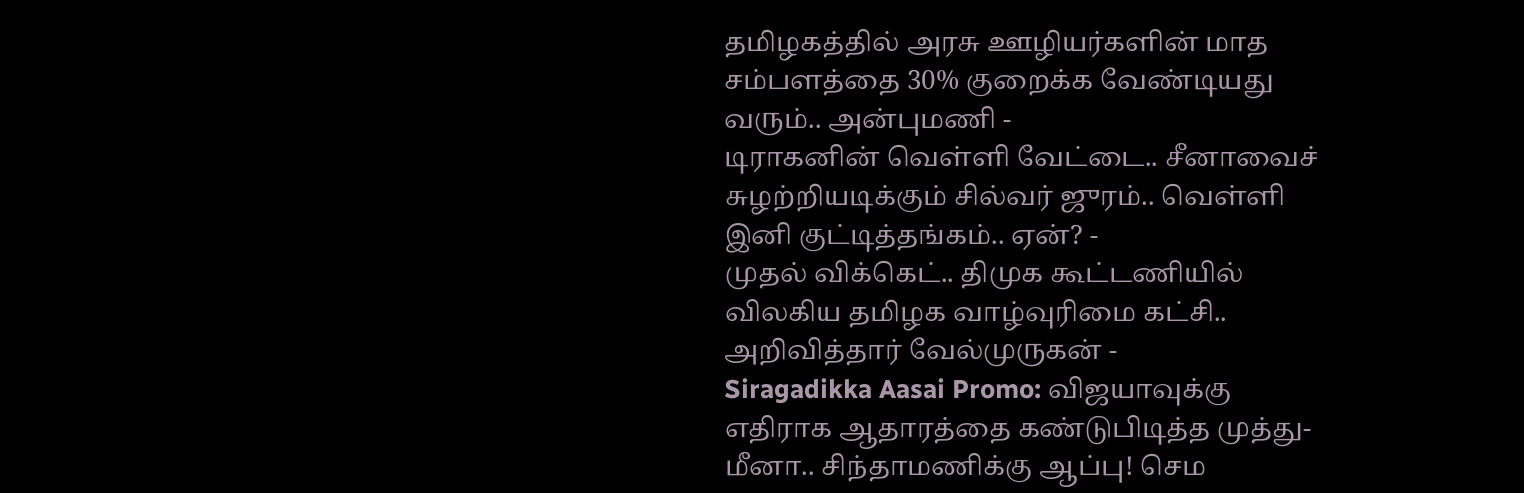தமிழகத்தில் அரசு ஊழியர்களின் மாத சம்பளத்தை 30% குறைக்க வேண்டியது வரும்.. அன்புமணி -
டிராகனின் வெள்ளி வேட்டை.. சீனாவைச் சுழற்றியடிக்கும் சில்வர் ஜுரம்.. வெள்ளி இனி குட்டித்தங்கம்.. ஏன்? -
முதல் விக்கெட்.. திமுக கூட்டணியில் விலகிய தமிழக வாழ்வுரிமை கட்சி.. அறிவித்தார் வேல்முருகன் -
Siragadikka Aasai Promo: விஜயாவுக்கு எதிராக ஆதாரத்தை கண்டுபிடித்த முத்து- மீனா.. சிந்தாமணிக்கு ஆப்பு! செம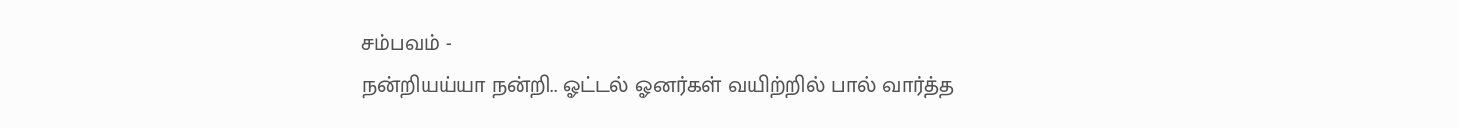சம்பவம் -
நன்றியய்யா நன்றி.. ஓட்டல் ஓனர்கள் வயிற்றில் பால் வார்த்த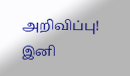அறிவிப்பு! இனி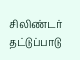சிலிண்டர் தட்டுப்பாடு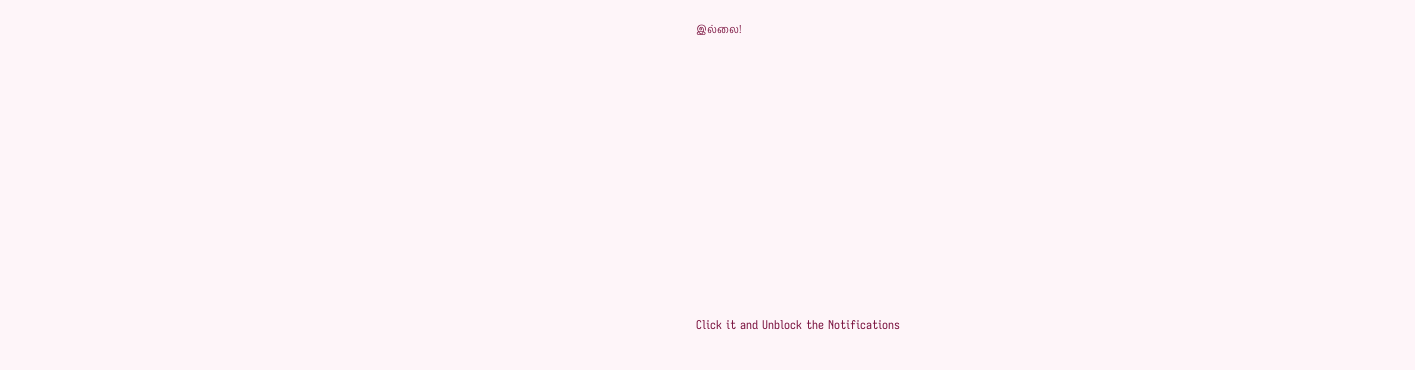இல்லை!












Click it and Unblock the Notifications